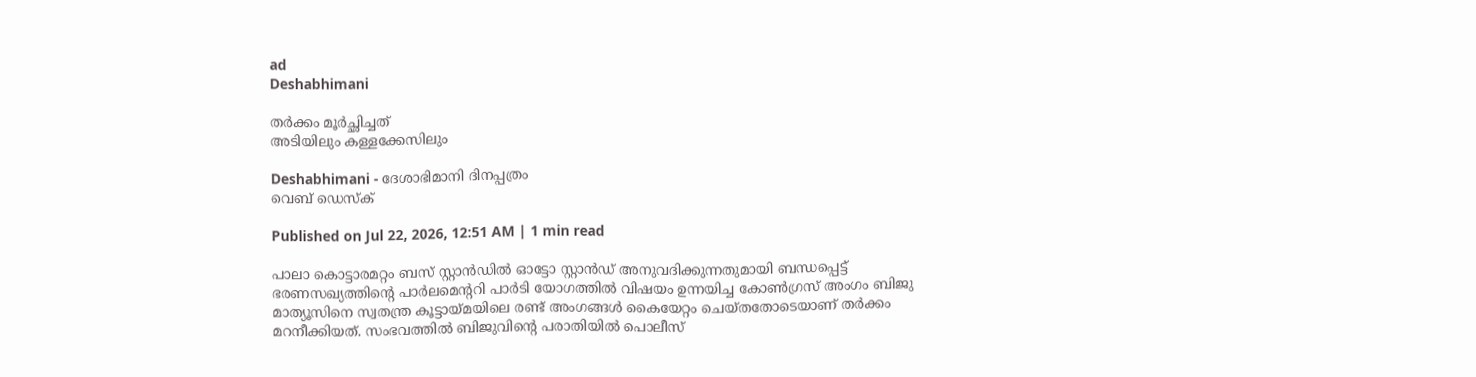ad
Deshabhimani

തർക്കം മൂർച്ഛിച്ചത്‌
അടിയിലും കള്ളക്കേസിലും

Deshabhimani - ദേശാഭിമാനി ദിനപ്പത്രം
വെബ് ഡെസ്ക്

Published on Jul 22, 2026, 12:51 AM | 1 min read

പാലാ കൊട്ടാരമറ്റം ബസ് സ്റ്റാൻഡിൽ ഓട്ടോ സ്റ്റാൻഡ് അനുവദിക്കുന്നതുമായി ബന്ധപ്പെട്ട് ഭരണസഖ്യത്തിന്റെ പാർലമെന്ററി പാർടി യോഗത്തിൽ വിഷയം ഉന്നയിച്ച കോൺഗ്രസ് അംഗം ബിജു മാത്യൂസിനെ സ്വതന്ത്ര കൂട്ടായ്മയിലെ രണ്ട് അംഗങ്ങൾ കൈയേറ്റം ചെയ്തതോടെയാണ്‌ തർക്കം മറനീക്കിയത്‌. സംഭവത്തിൽ ബിജുവിന്റെ പരാതിയിൽ പൊലീസ്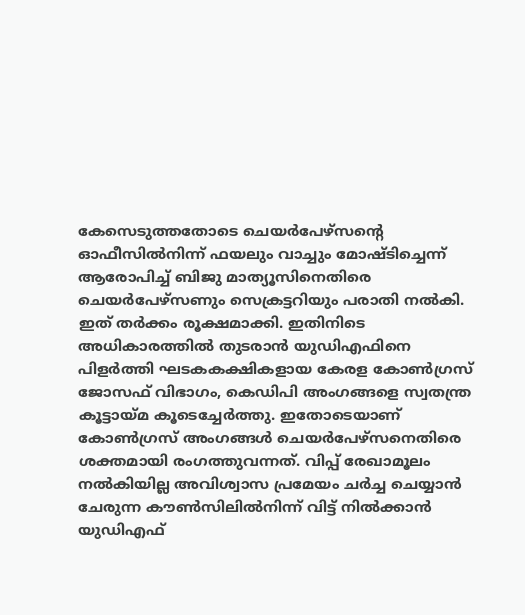കേസെടുത്തതോടെ ചെയർപേഴ്സന്റെ ഓഫീസിൽനിന്ന് ഫയലും വാച്ചും മോഷ്ടിച്ചെന്ന് ആരോപിച്ച് ബിജു മാത്യൂസിനെതിരെ ചെയർപേഴ്സണും സെക്രട്ടറിയും പരാതി നൽകി. ഇത്‌ തർക്കം രൂക്ഷമാക്കി. ഇതിനിടെ അധികാരത്തിൽ തുടരാൻ യുഡിഎഫിനെ പിളർത്തി ഘടകകക്ഷികളായ കേരള കോൺഗ്രസ്‌ ജോസഫ്‌ വിഭാഗം, കെഡിപി അംഗങ്ങളെ സ്വതന്ത്ര കൂട്ടായ്മ കൂടെച്ചേർത്തു. ഇതോടെയാണ് കോൺഗ്രസ് അംഗങ്ങൾ ചെയർപേഴ്സനെതിരെ ശക്തമായി രംഗത്തുവന്നത്‌. വിപ്പ്‌ രേഖാമൂലം
നൽകിയില്ല അവിശ്വാസ പ്രമേയം ചർച്ച ചെയ്യാൻ ചേരുന്ന കൗൺസിലിൽനിന്ന് വിട്ട് നിൽക്കാൻ യുഡിഎഫ്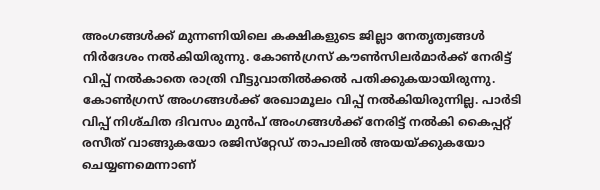അംഗങ്ങൾക്ക് മുന്നണിയിലെ കക്ഷികളുടെ ജില്ലാ നേതൃത്വങ്ങൾ നിർദേശം നൽകിയിരുന്നു. കോൺഗ്രസ്‌ ക‍ൗൺസിലർമാർക്ക്‌ നേരിട്ട്‌ വിപ്പ്‌ നൽകാതെ രാത്രി വീട്ടുവാതിൽക്കൽ പതിക്കുകയായിരുന്നു. കോൺഗ്രസ് അംഗങ്ങൾക്ക് രേഖാമൂലം വിപ്പ് നൽകിയിരുന്നില്ല. പാർടി വിപ്പ്‌ നിശ്‌ചിത ദിവസം മുൻപ്‌ അംഗങ്ങൾക്ക്‌ നേരിട്ട്‌ നൽകി കൈപ്പറ്റ്‌ രസീത്‌ വാങ്ങുകയോ രജിസ്‌റ്റേഡ്‌ താപാലിൽ അയയ്‌ക്കുകയോ ചെയ്യണമെന്നാണ്‌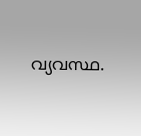വ്യവസ്ഥ.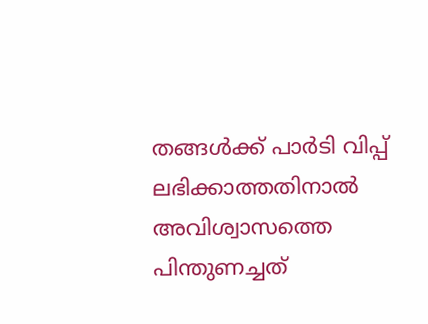തങ്ങൾക്ക്‌ പാർടി വിപ്പ്‌ ലഭിക്കാത്തതിനാൽ അവിശ്വാസത്തെ പിന്തുണച്ചത്‌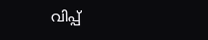വിപ്പ്‌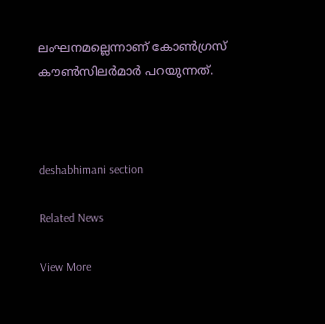ലംഘനമല്ലെന്നാണ്‌ കോൺഗ്രസ്‌ ക‍ൗൺസിലർമാർ പറയുന്നത്‌.



deshabhimani section

Related News

View More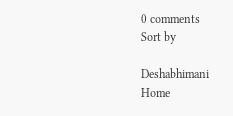0 comments
Sort by

Deshabhimani
Home